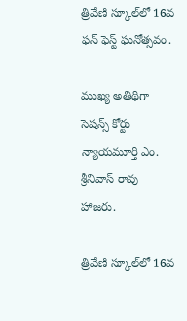త్రివేణి స్కూల్‌లో 16వ ఫన్ ఫెస్ట్ ఘనోత్సవం.

ముఖ్య అతిథిగా సెషన్స్ కోర్టు న్యాయమూర్తి ఎం. శ్రీనివాస్ రావు హాజరు.

త్రివేణి స్కూల్‌లో 16వ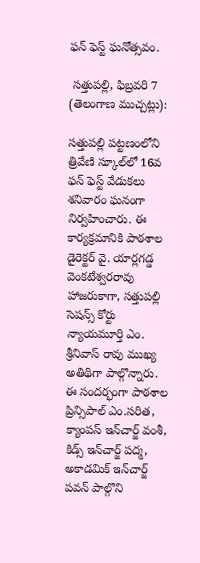ఫన్ ఫెస్ట్ ఘనోత్సవం.

 సత్తుపల్లి, ఫిబ్రవరి 7 (తెలంగాణ ముచ్చట్లు):

సత్తుపల్లి పట్టణంలోని త్రివేణి స్కూల్‌లో 16వ ఫన్ ఫెస్ట్ వేడుకలు శనివారం ఘనంగా నిర్వహించారు. ఈ కార్యక్రమానికి పాఠశాల డైరెక్టర్ వై. యార్లగడ్డ వెంకటేశ్వరరావు హాజరుకాగా, సత్తుపల్లి సెషన్స్ కోర్టు న్యాయమూర్తి ఎం. శ్రీనివాస్ రావు ముఖ్య అతిథిగా పాల్గొన్నారు.
ఈ సందర్భంగా పాఠశాల ప్రిన్సిపాల్ ఎం.సరిత, క్యాంపస్ ఇన్‌చార్జ్ వంశీ, కిడ్స్ ఇన్‌చార్జ్ పద్మ, అకాడమిక్ ఇన్‌చార్జ్ పవన్ పాల్గొని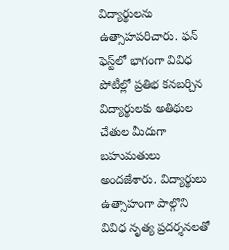విద్యార్థులను ఉత్సాహపరిచారు. ఫన్ ఫెస్ట్‌లో భాగంగా వివిధ పోటీల్లో ప్రతిభ కనబర్చిన విద్యార్థులకు అతిథుల చేతుల మీదుగా బహుమతులు అందజేశారు. విద్యార్థులు ఉత్సాహంగా పాల్గొని వివిధ నృత్య ప్రదర్శనలతో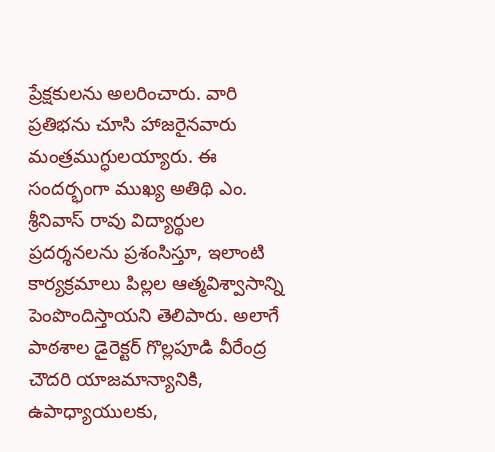ప్రేక్షకులను అలరించారు. వారి ప్రతిభను చూసి హాజరైనవారు మంత్రముగ్ధులయ్యారు. ఈ సందర్భంగా ముఖ్య అతిథి ఎం. శ్రీనివాస్ రావు విద్యార్థుల ప్రదర్శనలను ప్రశంసిస్తూ, ఇలాంటి కార్యక్రమాలు పిల్లల ఆత్మవిశ్వాసాన్ని పెంపొందిస్తాయని తెలిపారు. అలాగే పాఠశాల డైరెక్టర్ గొల్లపూడి వీరేంద్ర చౌదరి యాజమాన్యానికి, ఉపాధ్యాయులకు,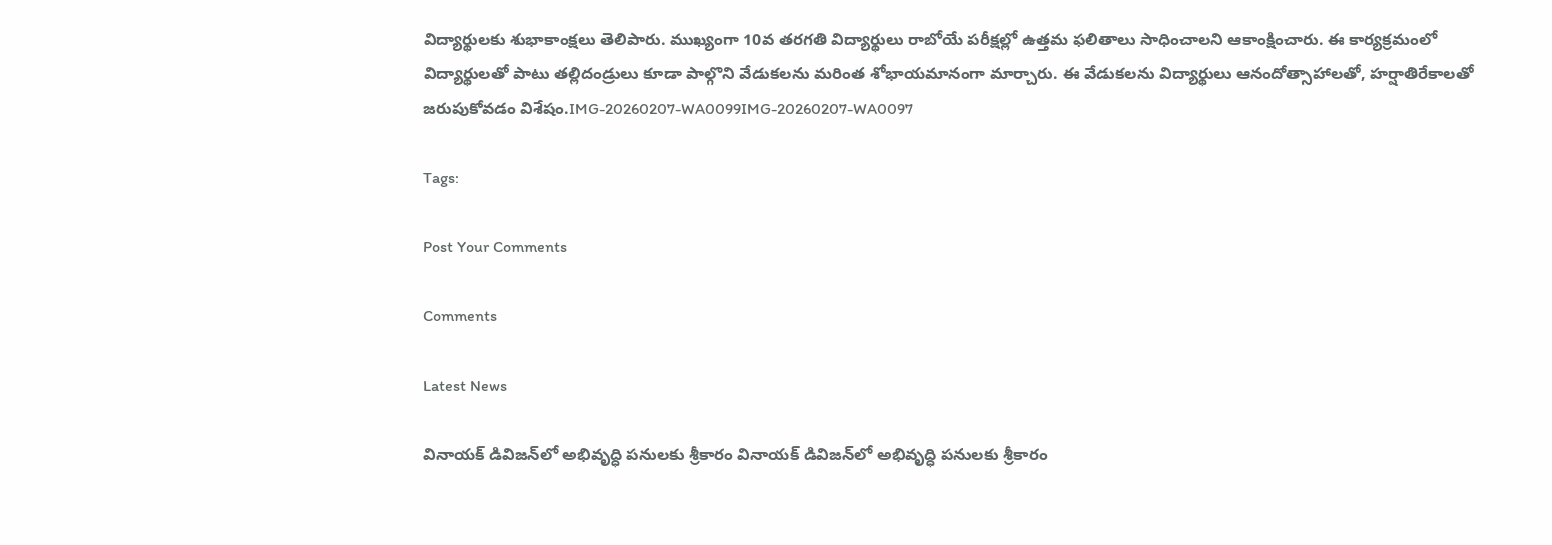విద్యార్థులకు శుభాకాంక్షలు తెలిపారు. ముఖ్యంగా 10వ తరగతి విద్యార్థులు రాబోయే పరీక్షల్లో ఉత్తమ ఫలితాలు సాధించాలని ఆకాంక్షించారు. ఈ కార్యక్రమంలో విద్యార్థులతో పాటు తల్లిదండ్రులు కూడా పాల్గొని వేడుకలను మరింత శోభాయమానంగా మార్చారు. ఈ వేడుకలను విద్యార్థులు ఆనందోత్సాహాలతో, హర్షాతిరేకాలతో జరుపుకోవడం విశేషం.IMG-20260207-WA0099IMG-20260207-WA0097

Tags:

Post Your Comments

Comments

Latest News

వినాయక్ డివిజన్‌లో అభివృద్ధి పనులకు శ్రీకారం వినాయక్ డివిజన్‌లో అభివృద్ధి పనులకు శ్రీకారం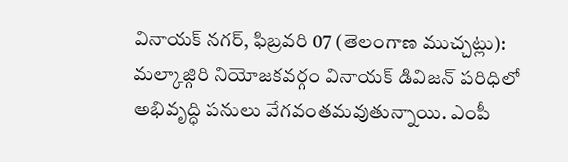వినాయక్ నగర్, ఫిబ్రవరి 07 (తెలంగాణ ముచ్చట్లు): మల్కాజ్గిరి నియోజకవర్గం వినాయక్ డివిజన్ పరిధిలో అభివృద్ధి పనులు వేగవంతమవుతున్నాయి. ఎంపీ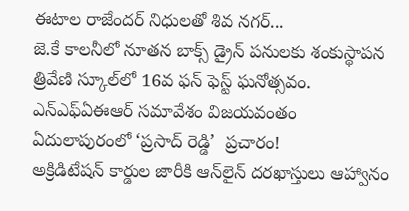ఈటాల రాజేందర్ నిధులతో శివ నగర్...
జె.కే కాలనీలో నూతన బాక్స్ డ్రైన్ పనులకు శంకుస్థాపన
త్రివేణి స్కూల్‌లో 16వ ఫన్ ఫెస్ట్ ఘనోత్సవం.
ఎన్ఎఫ్ఏఈఆర్ సమావేశం విజయవంతం
ఏదులాపురంలో ‘ప్రసాద్ రెడ్డి’  ప్రచారం!
అక్రిడిటేషన్ కార్డుల జారీకి ఆన్‌లైన్ దరఖాస్తులు ఆహ్వానం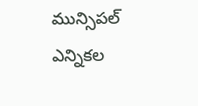మున్సిపల్ ఎన్నికల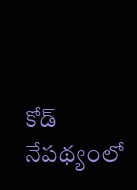కోడ్ నేపథ్యంలో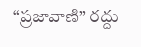“ప్రజావాణి” రద్దు